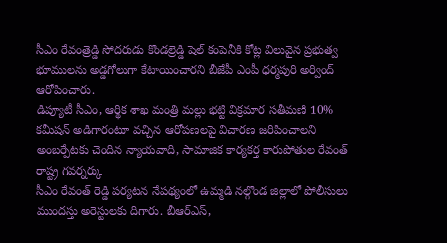సీఎం రేవంత్రెడ్డి సోదరుడు కొండల్రెడ్డి షెల్ కంపెనీకి కోట్ల విలువైన ప్రభుత్వ భూములను అడ్డగోలుగా కేటాయించారని బీజేపీ ఎంపీ ధర్మపురి అర్వింద్ ఆరోపించారు.
డిప్యూటీ సీఎం, ఆర్థిక శాఖ మంత్రి మల్లు భట్టి విక్రమార సతీమణి 10% కమీషన్ అడిగారంటూ వచ్చిన ఆరోపణలపై విచారణ జరిపించాలని అంబర్పేటకు చెందిన న్యాయవాది, సామాజిక కార్యకర్త కారుపోతుల రేవంత్ రాష్ట్ర గవర్నర్కు
సీఎం రేవంత్ రెడ్డి పర్యటన నేపథ్యంలో ఉమ్మడి నల్గొండ జిల్లాలో పోలీసులు ముందస్తు అరెస్టులకు దిగారు. బీఆర్ఎస్,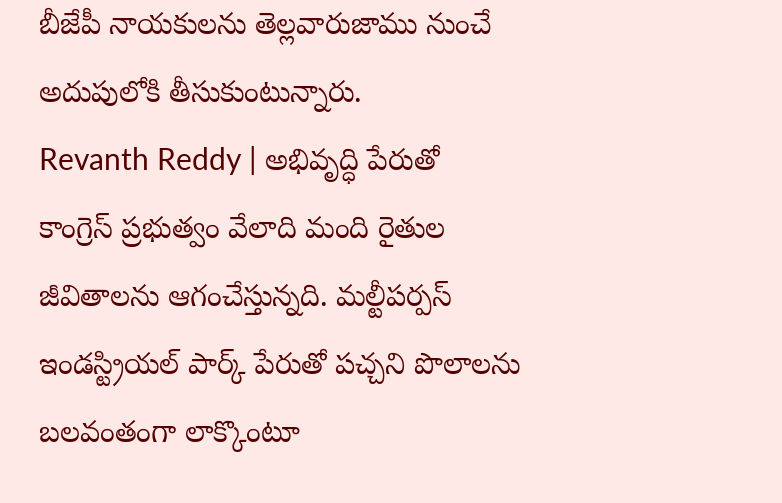బీజేపీ నాయకులను తెల్లవారుజాము నుంచే అదుపులోకి తీసుకుంటున్నారు.
Revanth Reddy | అభివృద్ధి పేరుతో కాంగ్రెస్ ప్రభుత్వం వేలాది మంది రైతుల జీవితాలను ఆగంచేస్తున్నది. మల్టీపర్పస్ ఇండస్ట్రియల్ పార్క్ పేరుతో పచ్చని పొలాలను బలవంతంగా లాక్కొంటూ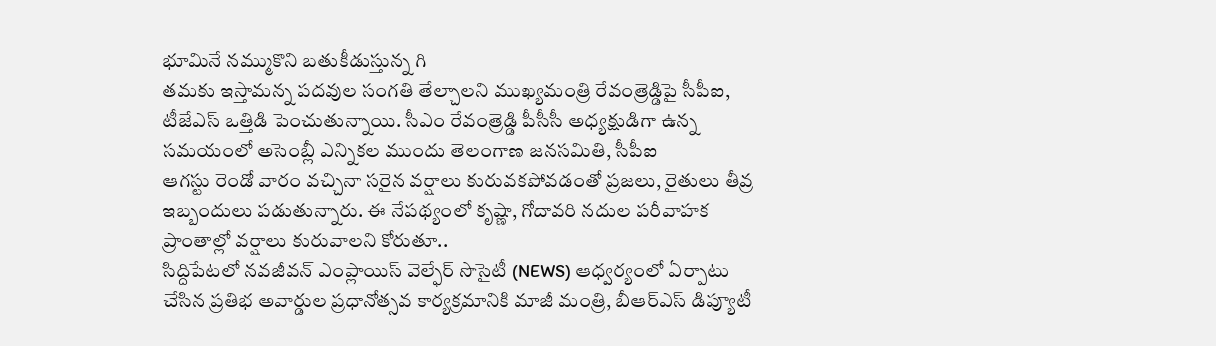భూమినే నమ్ముకొని బతుకీడుస్తున్న గి
తమకు ఇస్తామన్న పదవుల సంగతి తేల్చాలని ముఖ్యమంత్రి రేవంత్రెడ్డిపై సీపీఐ, టీజేఎస్ ఒత్తిడి పెంచుతున్నాయి. సీఎం రేవంత్రెడ్డి పీసీసీ అధ్యక్షుడిగా ఉన్న సమయంలో అసెంబ్లీ ఎన్నికల ముందు తెలంగాణ జనసమితి, సీపీఐ
ఆగస్టు రెండో వారం వచ్చినా సరైన వర్షాలు కురువకపోవడంతో ప్రజలు, రైతులు తీవ్ర ఇబ్బందులు పడుతున్నారు. ఈ నేపథ్యంలో కృష్ణా, గోదావరి నదుల పరీవాహక ప్రాంతాల్లో వర్షాలు కురువాలని కోరుతూ..
సిద్దిపేటలో నవజీవన్ ఎంప్లాయిస్ వెల్ఫేర్ సొసైటీ (NEWS) ఆధ్వర్యంలో ఏర్పాటు చేసిన ప్రతిభ అవార్డుల ప్రధానోత్సవ కార్యక్రమానికి మాజీ మంత్రి, బీఆర్ఎస్ డిప్యూటీ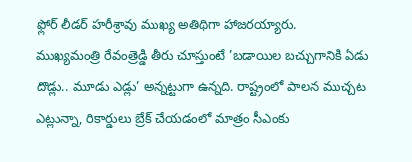ఫ్లోర్ లీడర్ హరీశ్రావు ముఖ్య అతిథిగా హాజరయ్యారు.
ముఖ్యమంత్రి రేవంత్రెడ్డి తీరు చూస్తుంటే ’బడాయిల బచ్చుగానికి ఏడు దొడ్లు.. మూడు ఎడ్లు’ అన్నట్టుగా ఉన్నది. రాష్ట్రంలో పాలన ముచ్చట ఎట్లున్నా, రికార్డులు బ్రేక్ చేయడంలో మాత్రం సీఎంకు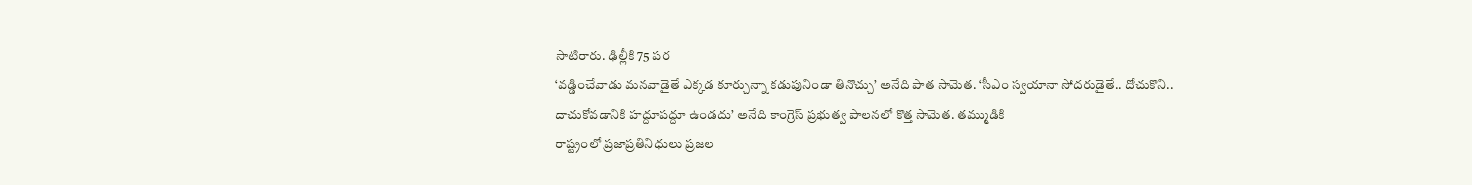సాటిరారు. ఢిల్లీకి 75 పర
‘వడ్డించేవాడు మనవాడైతే ఎక్కడ కూర్చున్నా కడుపునిండా తినొచ్చు’ అనేది పాత సామెత. ‘సీఎం స్వయానా సోదరుడైతే.. దోచుకొని.. దాచుకోవడానికి హద్దూపద్దూ ఉండదు’ అనేది కాంగ్రెస్ ప్రభుత్వ పాలనలో కొత్త సామెత. తమ్ముడికి
రాష్ట్రంలో ప్రజాప్రతినిధులు ప్రజల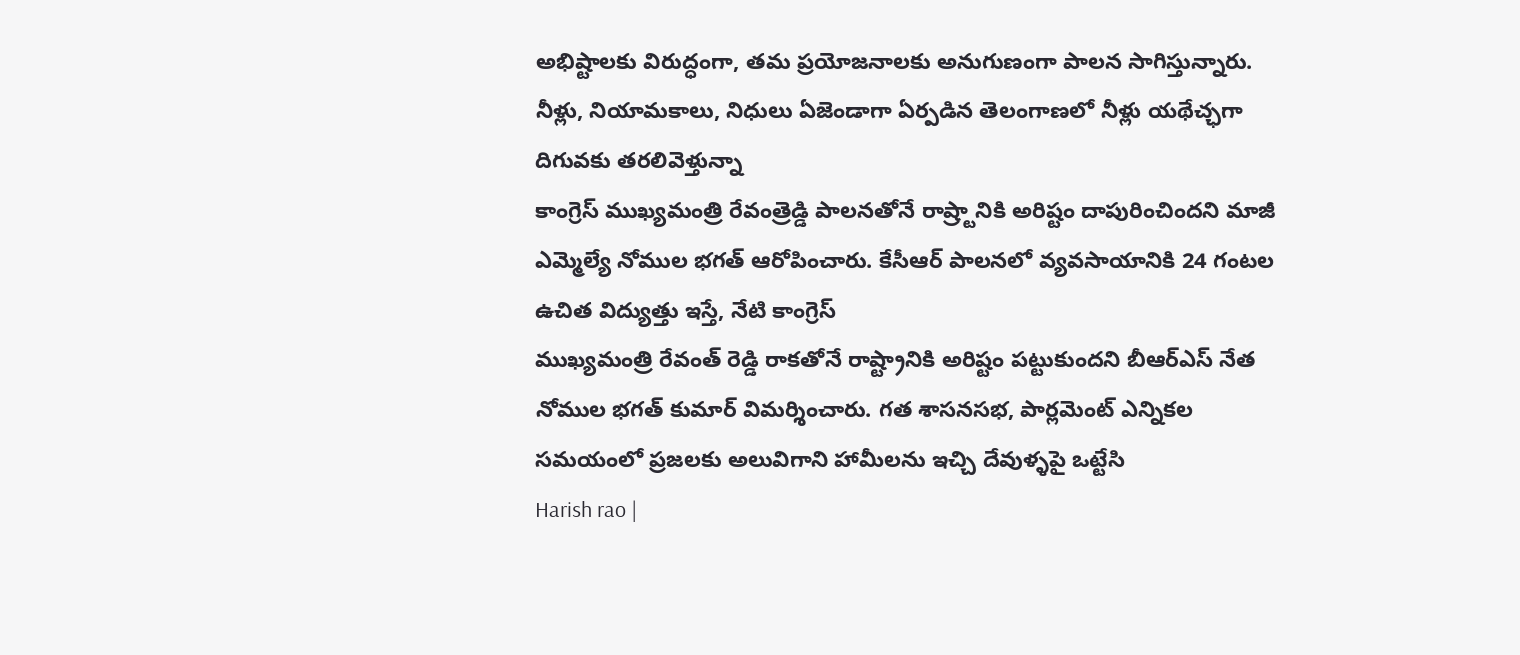అభిష్టాలకు విరుద్ధంగా, తమ ప్రయోజనాలకు అనుగుణంగా పాలన సాగిస్తున్నారు. నీళ్లు, నియామకాలు, నిధులు ఏజెండాగా ఏర్పడిన తెలంగాణలో నీళ్లు యథేచ్ఛగా దిగువకు తరలివెళ్తున్నా
కాంగ్రెస్ ముఖ్యమంత్రి రేవంత్రెడ్డి పాలనతోనే రాష్ర్టానికి అరిష్టం దాపురించిందని మాజీ ఎమ్మెల్యే నోముల భగత్ ఆరోపించారు. కేసీఆర్ పాలనలో వ్యవసాయానికి 24 గంటల ఉచిత విద్యుత్తు ఇస్తే, నేటి కాంగ్రెస్
ముఖ్యమంత్రి రేవంత్ రెడ్డి రాకతోనే రాష్ట్రానికి అరిష్టం పట్టుకుందని బీఆర్ఎస్ నేత నోముల భగత్ కుమార్ విమర్శించారు. గత శాసనసభ, పార్లమెంట్ ఎన్నికల సమయంలో ప్రజలకు అలువిగాని హామీలను ఇచ్చి దేవుళ్ళపై ఒట్టేసి
Harish rao |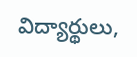విద్యార్థులు,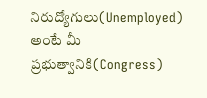నిరుద్యోగులు(Unemployed) అంటే మీ ప్రభుత్వానికి(Congress)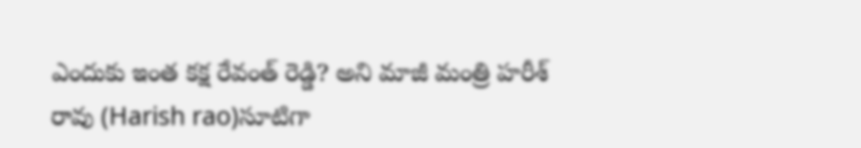ఎందుకు ఇంత కక్ష రేవంత్ రెడ్డి? అని మాజీ మంత్రి హరీశ్ రావు (Harish rao)సూటిగా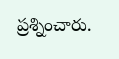ప్రశ్నించారు.